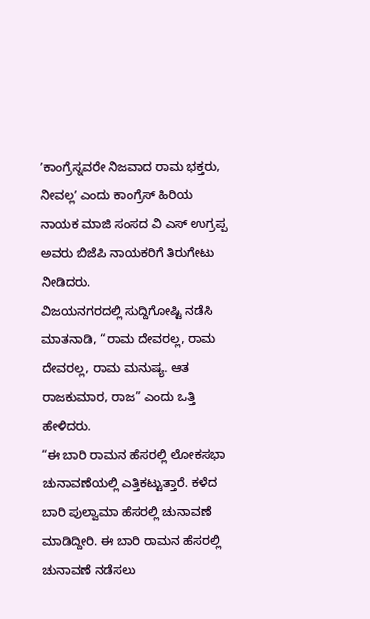ʼಕಾಂಗ್ರೆಸ್ನವರೇ ನಿಜವಾದ ರಾಮ ಭಕ್ತರು, ನೀವಲ್ಲʼ ಎಂದು ಕಾಂಗ್ರೆಸ್ ಹಿರಿಯ ನಾಯಕ ಮಾಜಿ ಸಂಸದ ವಿ ಎಸ್ ಉಗ್ರಪ್ಪ ಅವರು ಬಿಜೆಪಿ ನಾಯಕರಿಗೆ ತಿರುಗೇಟು ನೀಡಿದರು.
ವಿಜಯನಗರದಲ್ಲಿ ಸುದ್ದಿಗೋಷ್ಟಿ ನಡೆಸಿ ಮಾತನಾಡಿ, “ರಾಮ ದೇವರಲ್ಲ, ರಾಮ ದೇವರಲ್ಲ, ರಾಮ ಮನುಷ್ಯ. ಆತ ರಾಜಕುಮಾರ, ರಾಜ” ಎಂದು ಒತ್ತಿ ಹೇಳಿದರು.
“ಈ ಬಾರಿ ರಾಮನ ಹೆಸರಲ್ಲಿ ಲೋಕಸಭಾ ಚುನಾವಣೆಯಲ್ಲಿ ಎತ್ತಿಕಟ್ಟುತ್ತಾರೆ. ಕಳೆದ ಬಾರಿ ಪುಲ್ವಾಮಾ ಹೆಸರಲ್ಲಿ ಚುನಾವಣೆ ಮಾಡಿದ್ದೀರಿ. ಈ ಬಾರಿ ರಾಮನ ಹೆಸರಲ್ಲಿ ಚುನಾವಣೆ ನಡೆಸಲು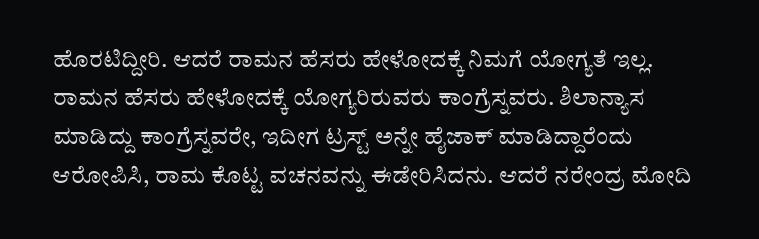ಹೊರಟಿದ್ದೀರಿ. ಆದರೆ ರಾಮನ ಹೆಸರು ಹೇಳೋದಕ್ಕೆ ನಿಮಗೆ ಯೋಗ್ಯತೆ ಇಲ್ಲ. ರಾಮನ ಹೆಸರು ಹೇಳೋದಕ್ಕೆ ಯೋಗ್ಯರಿರುವರು ಕಾಂಗ್ರೆಸ್ನವರು. ಶಿಲಾನ್ಯಾಸ ಮಾಡಿದ್ದು ಕಾಂಗ್ರೆಸ್ನವರೇ, ಇದೀಗ ಟ್ರಸ್ಟ್ ಅನ್ನೇ ಹೈಜಾಕ್ ಮಾಡಿದ್ದಾರೆಂದು ಆರೋಪಿಸಿ, ರಾಮ ಕೊಟ್ಟ ವಚನವನ್ನು ಈಡೇರಿಸಿದನು. ಆದರೆ ನರೇಂದ್ರ ಮೋದಿ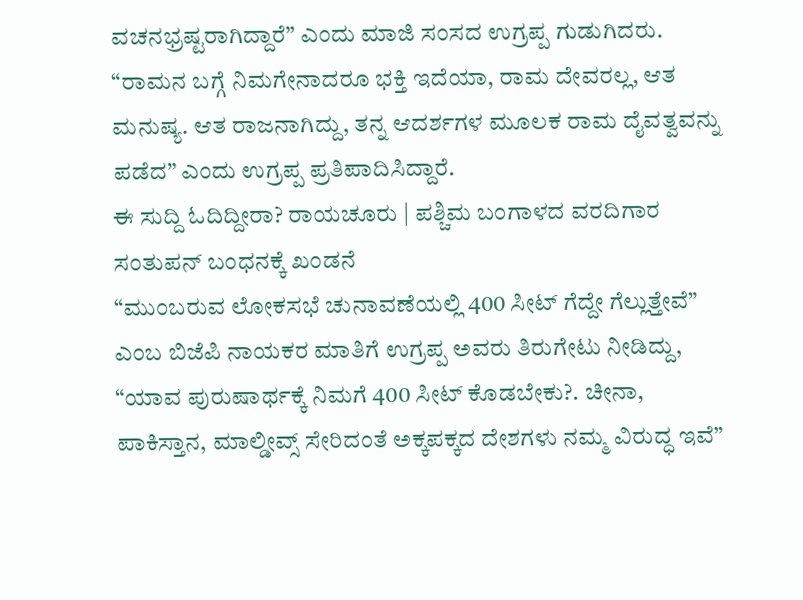ವಚನಭ್ರಷ್ಟರಾಗಿದ್ದಾರೆ” ಎಂದು ಮಾಜಿ ಸಂಸದ ಉಗ್ರಪ್ಪ ಗುಡುಗಿದರು.
“ರಾಮನ ಬಗ್ಗೆ ನಿಮಗೇನಾದರೂ ಭಕ್ತಿ ಇದೆಯಾ, ರಾಮ ದೇವರಲ್ಲ, ಆತ ಮನುಷ್ಯ. ಆತ ರಾಜನಾಗಿದ್ದು, ತನ್ನ ಆದರ್ಶಗಳ ಮೂಲಕ ರಾಮ ದೈವತ್ವವನ್ನು ಪಡೆದ” ಎಂದು ಉಗ್ರಪ್ಪ ಪ್ರತಿಪಾದಿಸಿದ್ದಾರೆ.
ಈ ಸುದ್ದಿ ಓದಿದ್ದೀರಾ? ರಾಯಚೂರು | ಪಶ್ಚಿಮ ಬಂಗಾಳದ ವರದಿಗಾರ ಸಂತುಪನ್ ಬಂಧನಕ್ಕೆ ಖಂಡನೆ
“ಮುಂಬರುವ ಲೋಕಸಭೆ ಚುನಾವಣೆಯಲ್ಲಿ 400 ಸೀಟ್ ಗೆದ್ದೇ ಗೆಲ್ಲುತ್ತೇವೆ” ಎಂಬ ಬಿಜೆಪಿ ನಾಯಕರ ಮಾತಿಗೆ ಉಗ್ರಪ್ಪ ಅವರು ತಿರುಗೇಟು ನೀಡಿದ್ದು, “ಯಾವ ಪುರುಷಾರ್ಥಕ್ಕೆ ನಿಮಗೆ 400 ಸೀಟ್ ಕೊಡಬೇಕು?. ಚೀನಾ, ಪಾಕಿಸ್ತಾನ, ಮಾಲ್ಡೀವ್ಸ್ ಸೇರಿದಂತೆ ಅಕ್ಕಪಕ್ಕದ ದೇಶಗಳು ನಮ್ಮ ವಿರುದ್ಧ ಇವೆ”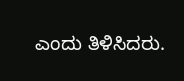ಎಂದು ತಿಳಿಸಿದರು.